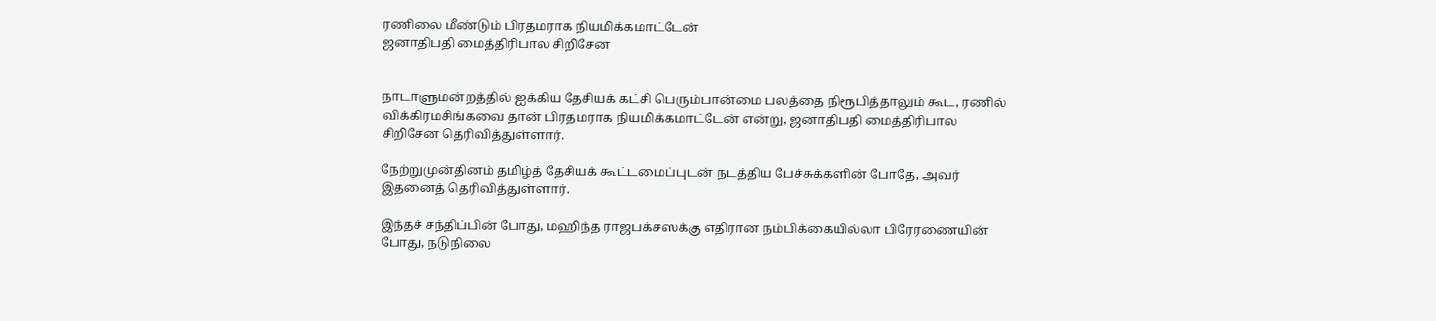ரணிலை மீண்டும் பிரதமராக நியமிக்கமாட்டேன்
ஜனாதிபதி மைத்திரிபால சிறிசேன


நாடாளுமன்றத்தில் ஐக்கிய தேசியக் கட்சி பெரும்பான்மை பலத்தை நிரூபித்தாலும் கூட, ரணில் விக்கிரமசிங்கவை தான் பிரதமராக நியமிக்கமாட்டேன் என்று, ஜனாதிபதி மைத்திரிபால சிறிசேன தெரிவித்துள்ளார்.

நேற்றுமுன்தினம் தமிழ்த் தேசியக் கூட்டமைப்புடன் நடத்திய பேச்சுக்களின் போதே, அவர் இதனைத் தெரிவித்துள்ளார்.

இந்தச் சந்திப்பின் போது, மஹிந்த ராஜபக்சஸக்கு எதிரான நம்பிக்கையில்லா பிரேரணையின் போது, நடுநிலை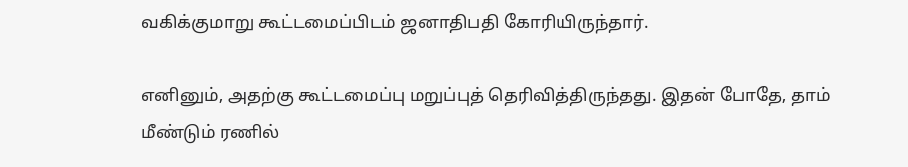வகிக்குமாறு கூட்டமைப்பிடம் ஜனாதிபதி கோரியிருந்தார்.

எனினும், அதற்கு கூட்டமைப்பு மறுப்புத் தெரிவித்திருந்தது. இதன் போதே, தாம் மீண்டும் ரணில்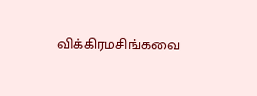விக்கிரமசிங்கவை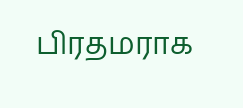பிரதமராக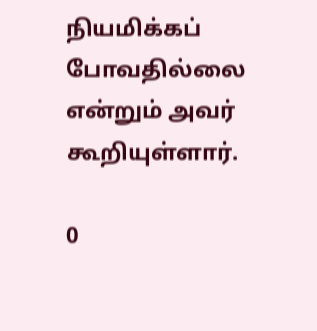நியமிக்கப் போவதில்லை என்றும் அவர் கூறியுள்ளார்.

0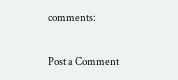comments:

Post a Comment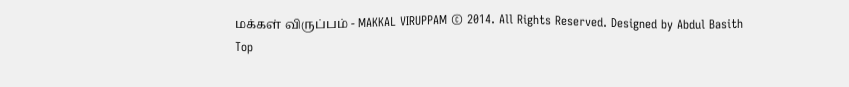மக்கள் விருப்பம் - MAKKAL VIRUPPAM © 2014. All Rights Reserved. Designed by Abdul Basith
Top